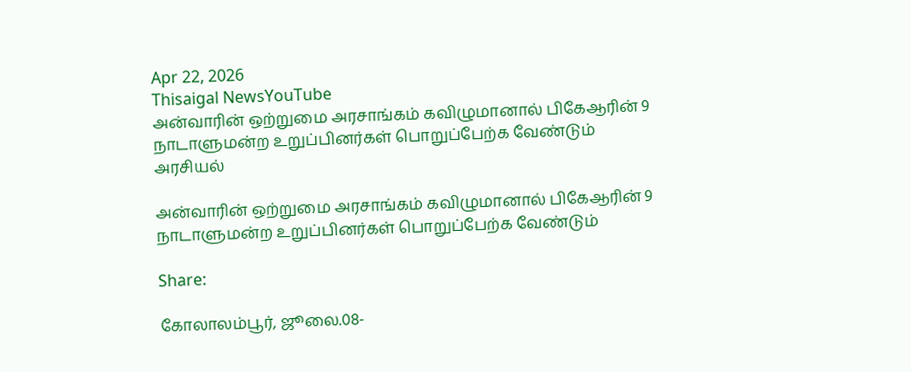Apr 22, 2026
Thisaigal NewsYouTube
அன்வாரின் ஒற்றுமை அரசாங்கம் கவிழுமானால் பிகேஆரின் 9 நாடாளுமன்ற உறுப்பினர்கள் பொறுப்பேற்க வேண்டும்
அரசியல்

அன்வாரின் ஒற்றுமை அரசாங்கம் கவிழுமானால் பிகேஆரின் 9 நாடாளுமன்ற உறுப்பினர்கள் பொறுப்பேற்க வேண்டும்

Share:

கோலாலம்பூர், ஜூலை.08-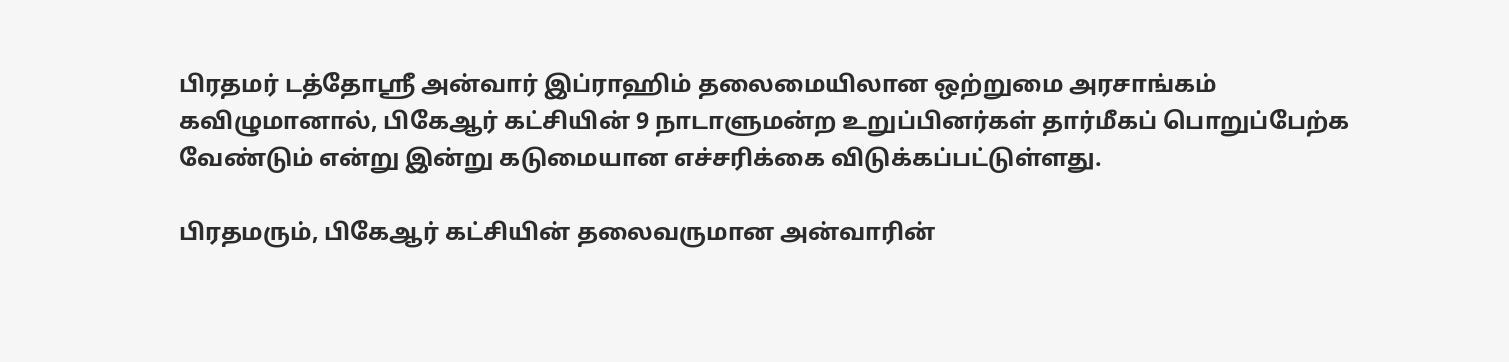பிரதமர் டத்தோஸ்ரீ அன்வார் இப்ராஹிம் தலைமையிலான ஒற்றுமை அரசாங்கம் கவிழுமானால், பிகேஆர் கட்சியின் 9 நாடாளுமன்ற உறுப்பினர்கள் தார்மீகப் பொறுப்பேற்க வேண்டும் என்று இன்று கடுமையான எச்சரிக்கை விடுக்கப்பட்டுள்ளது.

பிரதமரும், பிகேஆர் கட்சியின் தலைவருமான அன்வாரின்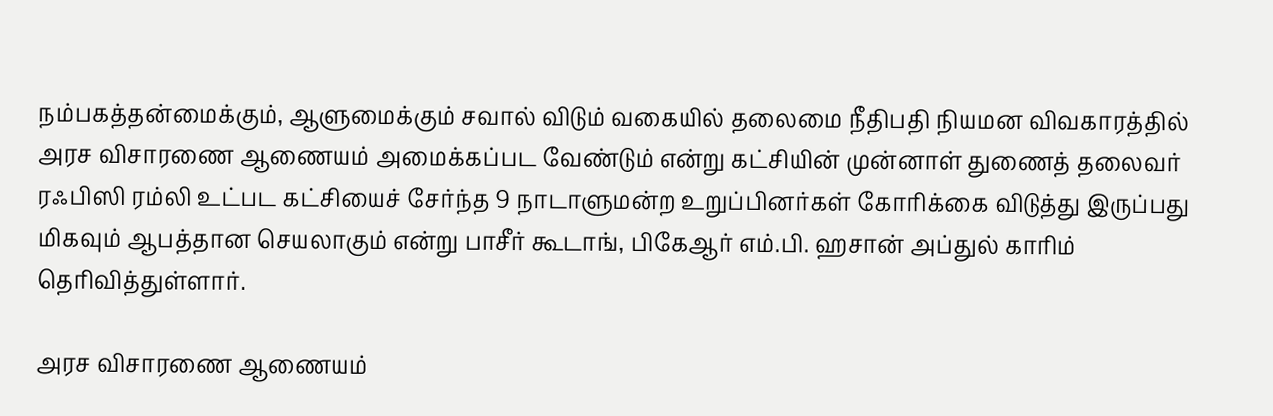நம்பகத்தன்மைக்கும், ஆளுமைக்கும் சவால் விடும் வகையில் தலைமை நீதிபதி நியமன விவகாரத்தில் அரச விசாரணை ஆணையம் அமைக்கப்பட வேண்டும் என்று கட்சியின் முன்னாள் துணைத் தலைவர் ரஃபிஸி ரம்லி உட்பட கட்சியைச் சேர்ந்த 9 நாடாளுமன்ற உறுப்பினர்கள் கோரிக்கை விடுத்து இருப்பது மிகவும் ஆபத்தான செயலாகும் என்று பாசீர் கூடாங், பிகேஆர் எம்.பி. ஹசான் அப்துல் காரிம் தெரிவித்துள்ளார்.

அரச விசாரணை ஆணையம்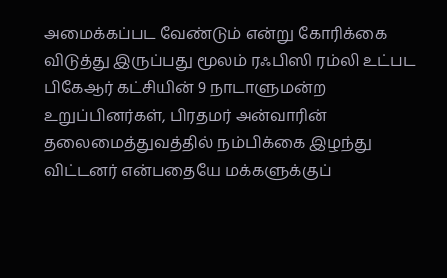அமைக்கப்பட வேண்டும் என்று கோரிக்கை விடுத்து இருப்பது மூலம் ரஃபிஸி ரம்லி உட்பட பிகேஆர் கட்சியின் 9 நாடாளுமன்ற உறுப்பினர்கள், பிரதமர் அன்வாரின் தலைமைத்துவத்தில் நம்பிக்கை இழந்து விட்டனர் என்பதையே மக்களுக்குப்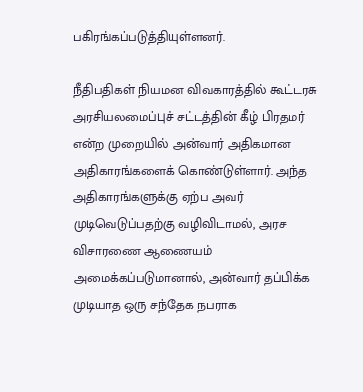பகிரங்கப்படுத்தியுள்ளனர்.

நீதிபதிகள் நியமன விவகாரத்தில் கூட்டரசு அரசியலமைப்புச் சட்டத்தின் கீழ் பிரதமர் என்ற முறையில் அன்வார் அதிகமான அதிகாரங்களைக் கொண்டுள்ளார். அந்த அதிகாரங்களுக்கு ஏற்ப அவர் முடிவெடுப்பதற்கு வழிவிடாமல், அரச விசாரணை ஆணையம் அமைக்கப்படுமானால், அன்வார் தப்பிக்க முடியாத ஒரு சந்தேக நபராக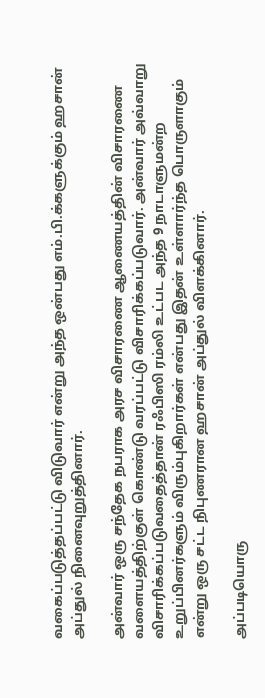வகைப்படுத்தப்பட்டு விடுவார் என்று அந்த ஒன்பது எம்.பி.க்களுக்கும் ஹசான் அப்துல் நினைவுறுத்தினார்.

அன்வார் ஒரு சந்தேக நபராக அரச விசாரணை ஆணையத்தின் விசாரணை வளையத்திற்குள் கொண்டு வரப்பட்டு விசாரிக்கப்படுவார். அன்வார் அவ்வாறு விசாரிக்கப்படுவதைத்தான் ரஃபிஸி ரம்லி உட்பட அந்த 9 நாடாளுமன்ற உறுப்பினர்களும் விரும்புகிறார்கள் என்பது இதன் உள்ளார்ந்த பொருளாகும் என்று ஒரு சட்ட நிபுணரான ஹசான் அப்துல் விளக்கினார்.

அப்படியொரு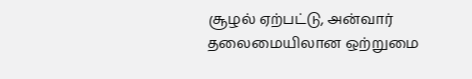சூழல் ஏற்பட்டு, அன்வார் தலைமையிலான ஒற்றுமை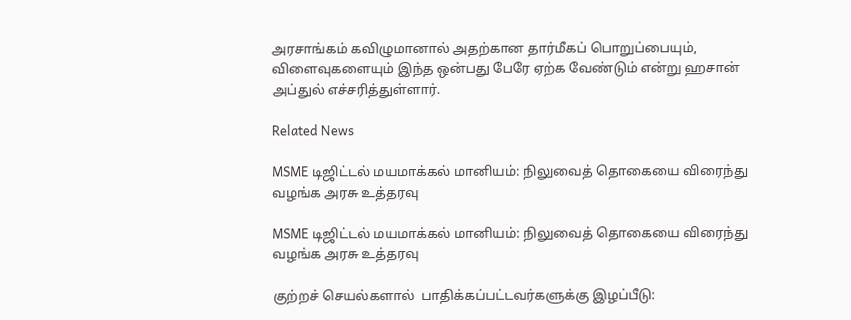அரசாங்கம் கவிழுமானால் அதற்கான தார்மீகப் பொறுப்பையும், விளைவுகளையும் இந்த ஒன்பது பேரே ஏற்க வேண்டும் என்று ஹசான் அப்துல் எச்சரித்துள்ளார்.

Related News

MSME டிஜிட்டல் மயமாக்கல் மானியம்: நிலுவைத் தொகையை விரைந்து வழங்க அரசு உத்தரவு

MSME டிஜிட்டல் மயமாக்கல் மானியம்: நிலுவைத் தொகையை விரைந்து வழங்க அரசு உத்தரவு

குற்றச் செயல்களால்  பாதிக்கப்பட்டவர்களுக்கு இழப்பீடு: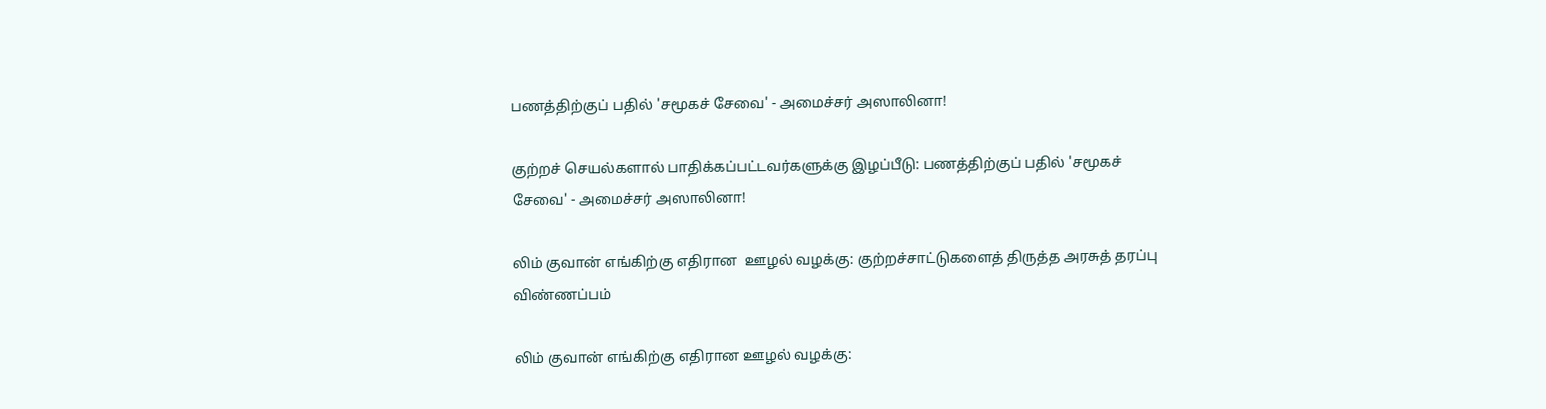பணத்திற்குப் பதில் 'சமூகச் சேவை' - அமைச்சர் அஸாலினா!

குற்றச் செயல்களால் பாதிக்கப்பட்டவர்களுக்கு இழப்பீடு: பணத்திற்குப் பதில் 'சமூகச் சேவை' - அமைச்சர் அஸாலினா!

லிம் குவான் எங்கிற்கு எதிரான  ஊழல் வழக்கு: குற்றச்சாட்டுகளைத் திருத்த அரசுத் தரப்பு விண்ணப்பம்

லிம் குவான் எங்கிற்கு எதிரான ஊழல் வழக்கு: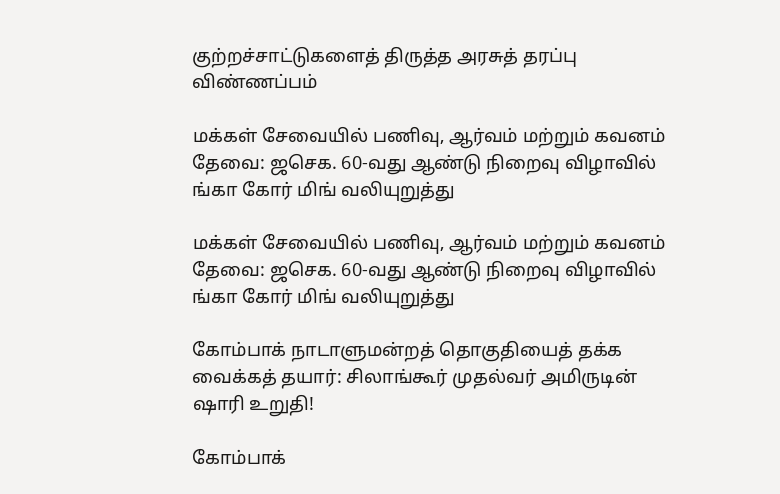குற்றச்சாட்டுகளைத் திருத்த அரசுத் தரப்பு விண்ணப்பம்

மக்கள் சேவையில் பணிவு, ஆர்வம் மற்றும் கவனம் தேவை: ஜசெக. 60-வது ஆண்டு நிறைவு விழாவில் ங்கா கோர் மிங் வலியுறுத்து

மக்கள் சேவையில் பணிவு, ஆர்வம் மற்றும் கவனம் தேவை: ஜசெக. 60-வது ஆண்டு நிறைவு விழாவில் ங்கா கோர் மிங் வலியுறுத்து

கோம்பாக் நாடாளுமன்றத் தொகுதியைத் தக்க வைக்கத் தயார்: சிலாங்கூர் முதல்வர் அமிருடின் ஷாரி உறுதி!

கோம்பாக்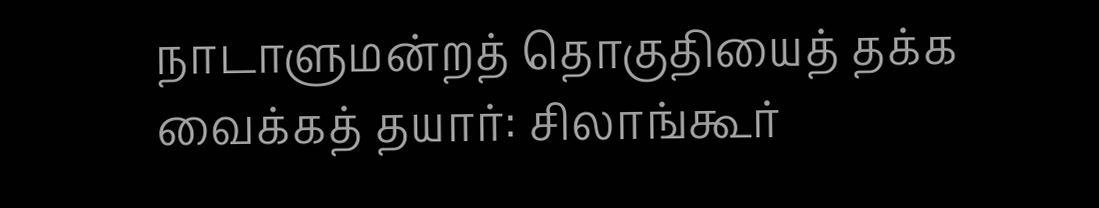நாடாளுமன்றத் தொகுதியைத் தக்க வைக்கத் தயார்: சிலாங்கூர்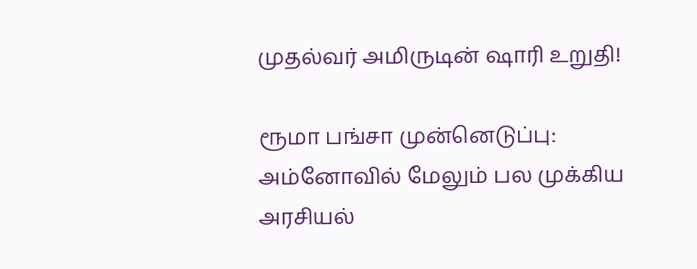முதல்வர் அமிருடின் ஷாரி உறுதி!

ரூமா பங்சா முன்னெடுப்பு: அம்னோவில் மேலும் பல முக்கிய அரசியல்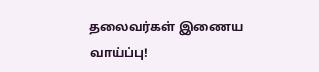தலைவர்கள் இணைய வாய்ப்பு!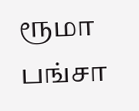ரூமா பங்சா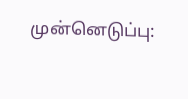முன்னெடுப்பு: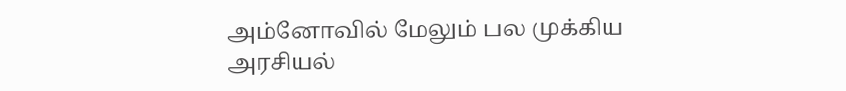அம்னோவில் மேலும் பல முக்கிய அரசியல்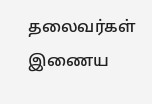தலைவர்கள் இணைய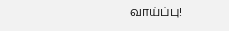வாய்ப்பு!